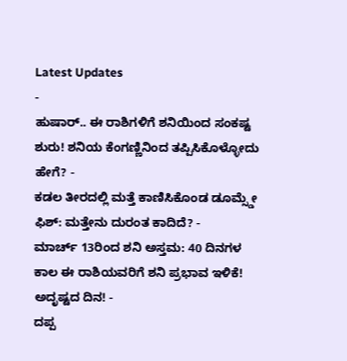Latest Updates
-
ಹುಷಾರ್.. ಈ ರಾಶಿಗಳಿಗೆ ಶನಿಯಿಂದ ಸಂಕಷ್ಟ ಶುರು! ಶನಿಯ ಕೆಂಗಣ್ಣಿನಿಂದ ತಪ್ಪಿಸಿಕೊಳ್ಳೋದು ಹೇಗೆ? -
ಕಡಲ ತೀರದಲ್ಲಿ ಮತ್ತೆ ಕಾಣಿಸಿಕೊಂಡ ಡೂಮ್ಸ್ಡೇ ಫಿಶ್: ಮತ್ತೇನು ದುರಂತ ಕಾದಿದೆ? -
ಮಾರ್ಚ್ 13ರಿಂದ ಶನಿ ಅಸ್ತಮ: 40 ದಿನಗಳ ಕಾಲ ಈ ರಾಶಿಯವರಿಗೆ ಶನಿ ಪ್ರಭಾವ ಇಳಿಕೆ! ಅದೃಷ್ಟದ ದಿನ! -
ದಪ್ಪ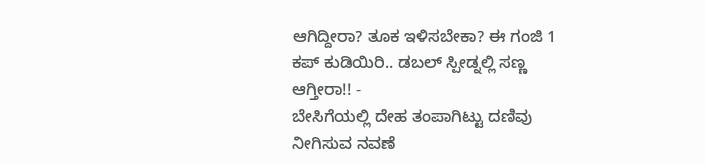ಆಗಿದ್ದೀರಾ? ತೂಕ ಇಳಿಸಬೇಕಾ? ಈ ಗಂಜಿ 1 ಕಪ್ ಕುಡಿಯಿರಿ.. ಡಬಲ್ ಸ್ಪೀಡ್ನಲ್ಲಿ ಸಣ್ಣ ಆಗ್ತೀರಾ!! -
ಬೇಸಿಗೆಯಲ್ಲಿ ದೇಹ ತಂಪಾಗಿಟ್ಟು ದಣಿವು ನೀಗಿಸುವ ನವಣೆ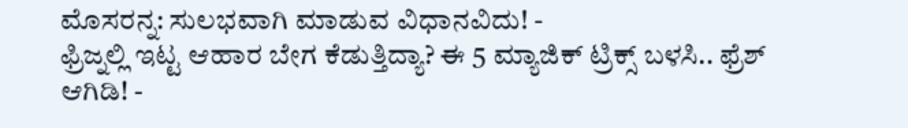ಮೊಸರನ್ನ: ಸುಲಭವಾಗಿ ಮಾಡುವ ವಿಧಾನವಿದು! -
ಫ್ರಿಜ್ನಲ್ಲಿ ಇಟ್ಟ ಆಹಾರ ಬೇಗ ಕೆಡುತ್ತಿದ್ಯಾ? ಈ 5 ಮ್ಯಾಜಿಕ್ ಟ್ರಿಕ್ಸ್ ಬಳಸಿ.. ಫ್ರೆಶ್ ಆಗಿಡಿ! -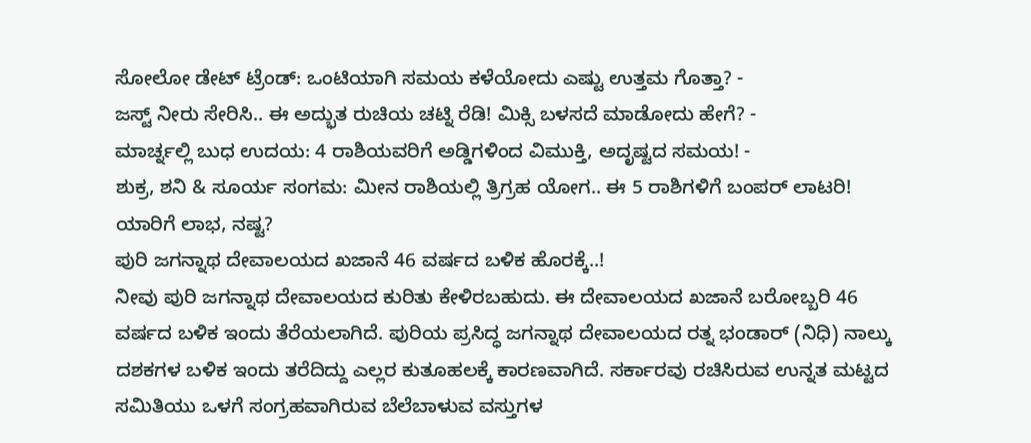ಸೋಲೋ ಡೇಟ್ ಟ್ರೆಂಡ್: ಒಂಟಿಯಾಗಿ ಸಮಯ ಕಳೆಯೋದು ಎಷ್ಟು ಉತ್ತಮ ಗೊತ್ತಾ? -
ಜಸ್ಟ್ ನೀರು ಸೇರಿಸಿ.. ಈ ಅದ್ಭುತ ರುಚಿಯ ಚಟ್ನಿ ರೆಡಿ! ಮಿಕ್ಸಿ ಬಳಸದೆ ಮಾಡೋದು ಹೇಗೆ? -
ಮಾರ್ಚ್ನಲ್ಲಿ ಬುಧ ಉದಯ: 4 ರಾಶಿಯವರಿಗೆ ಅಡ್ಡಿಗಳಿಂದ ವಿಮುಕ್ತಿ, ಅದೃಷ್ಟದ ಸಮಯ! -
ಶುಕ್ರ, ಶನಿ & ಸೂರ್ಯ ಸಂಗಮ: ಮೀನ ರಾಶಿಯಲ್ಲಿ ತ್ರಿಗ್ರಹ ಯೋಗ.. ಈ 5 ರಾಶಿಗಳಿಗೆ ಬಂಪರ್ ಲಾಟರಿ! ಯಾರಿಗೆ ಲಾಭ, ನಷ್ಟ?
ಪುರಿ ಜಗನ್ನಾಥ ದೇವಾಲಯದ ಖಜಾನೆ 46 ವರ್ಷದ ಬಳಿಕ ಹೊರಕ್ಕೆ..!
ನೀವು ಪುರಿ ಜಗನ್ನಾಥ ದೇವಾಲಯದ ಕುರಿತು ಕೇಳಿರಬಹುದು. ಈ ದೇವಾಲಯದ ಖಜಾನೆ ಬರೋಬ್ಬರಿ 46 ವರ್ಷದ ಬಳಿಕ ಇಂದು ತೆರೆಯಲಾಗಿದೆ. ಪುರಿಯ ಪ್ರಸಿದ್ಧ ಜಗನ್ನಾಥ ದೇವಾಲಯದ ರತ್ನ ಭಂಡಾರ್ (ನಿಧಿ) ನಾಲ್ಕು ದಶಕಗಳ ಬಳಿಕ ಇಂದು ತರೆದಿದ್ದು ಎಲ್ಲರ ಕುತೂಹಲಕ್ಕೆ ಕಾರಣವಾಗಿದೆ. ಸರ್ಕಾರವು ರಚಿಸಿರುವ ಉನ್ನತ ಮಟ್ಟದ ಸಮಿತಿಯು ಒಳಗೆ ಸಂಗ್ರಹವಾಗಿರುವ ಬೆಲೆಬಾಳುವ ವಸ್ತುಗಳ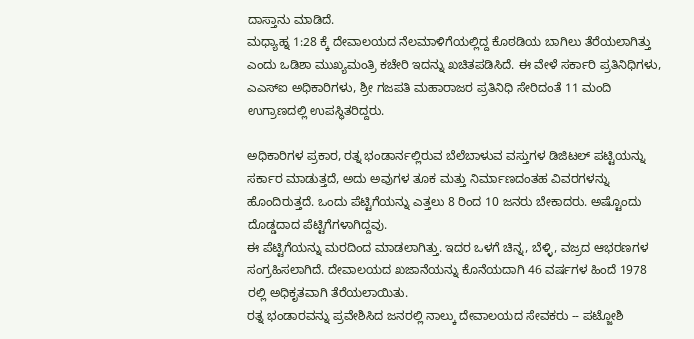ದಾಸ್ತಾನು ಮಾಡಿದೆ.
ಮಧ್ಯಾಹ್ನ 1:28 ಕ್ಕೆ ದೇವಾಲಯದ ನೆಲಮಾಳಿಗೆಯಲ್ಲಿದ್ದ ಕೊಠಡಿಯ ಬಾಗಿಲು ತೆರೆಯಲಾಗಿತ್ತು ಎಂದು ಒಡಿಶಾ ಮುಖ್ಯಮಂತ್ರಿ ಕಚೇರಿ ಇದನ್ನು ಖಚಿತಪಡಿಸಿದೆ. ಈ ವೇಳೆ ಸರ್ಕಾರಿ ಪ್ರತಿನಿಧಿಗಳು, ಎಎಸ್ಐ ಅಧಿಕಾರಿಗಳು, ಶ್ರೀ ಗಜಪತಿ ಮಹಾರಾಜರ ಪ್ರತಿನಿಧಿ ಸೇರಿದಂತೆ 11 ಮಂದಿ ಉಗ್ರಾಣದಲ್ಲಿ ಉಪಸ್ಥಿತರಿದ್ದರು.

ಅಧಿಕಾರಿಗಳ ಪ್ರಕಾರ, ರತ್ನ ಭಂಡಾರ್ನಲ್ಲಿರುವ ಬೆಲೆಬಾಳುವ ವಸ್ತುಗಳ ಡಿಜಿಟಲ್ ಪಟ್ಟಿಯನ್ನು ಸರ್ಕಾರ ಮಾಡುತ್ತದೆ, ಅದು ಅವುಗಳ ತೂಕ ಮತ್ತು ನಿರ್ಮಾಣದಂತಹ ವಿವರಗಳನ್ನು ಹೊಂದಿರುತ್ತದೆ. ಒಂದು ಪೆಟ್ಟಿಗೆಯನ್ನು ಎತ್ತಲು 8 ರಿಂದ 10 ಜನರು ಬೇಕಾದರು. ಅಷ್ಟೊಂದು ದೊಡ್ಡದಾದ ಪೆಟ್ಟಿಗೆಗಳಾಗಿದ್ದವು.
ಈ ಪೆಟ್ಟಿಗೆಯನ್ನು ಮರದಿಂದ ಮಾಡಲಾಗಿತ್ತು. ಇದರ ಒಳಗೆ ಚಿನ್ನ, ಬೆಳ್ಳಿ, ವಜ್ರದ ಆಭರಣಗಳ ಸಂಗ್ರಹಿಸಲಾಗಿದೆ. ದೇವಾಲಯದ ಖಜಾನೆಯನ್ನು ಕೊನೆಯದಾಗಿ 46 ವರ್ಷಗಳ ಹಿಂದೆ 1978 ರಲ್ಲಿ ಅಧಿಕೃತವಾಗಿ ತೆರೆಯಲಾಯಿತು.
ರತ್ನ ಭಂಡಾರವನ್ನು ಪ್ರವೇಶಿಸಿದ ಜನರಲ್ಲಿ ನಾಲ್ಕು ದೇವಾಲಯದ ಸೇವಕರು -- ಪಟ್ಜೋಶಿ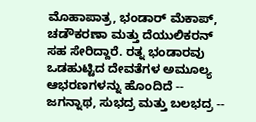ಮೊಹಾಪಾತ್ರ, ಭಂಡಾರ್ ಮೆಕಾಪ್, ಚಡೌಕರಣಾ ಮತ್ತು ದೆಯುಲಿಕರನ್ ಸಹ ಸೇರಿದ್ದಾರೆ. ರತ್ನ ಭಂಡಾರವು ಒಡಹುಟ್ಟಿದ ದೇವತೆಗಳ ಅಮೂಲ್ಯ ಆಭರಣಗಳನ್ನು ಹೊಂದಿದೆ -- ಜಗನ್ನಾಥ, ಸುಭದ್ರ ಮತ್ತು ಬಲಭದ್ರ --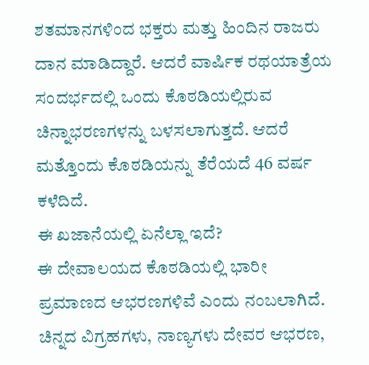ಶತಮಾನಗಳಿಂದ ಭಕ್ತರು ಮತ್ತು ಹಿಂದಿನ ರಾಜರು ದಾನ ಮಾಡಿದ್ದಾರೆ. ಆದರೆ ವಾರ್ಷಿಕ ರಥಯಾತ್ರೆಯ ಸಂದರ್ಭದಲ್ಲಿ ಒಂದು ಕೊಠಡಿಯಲ್ಲಿರುವ ಚಿನ್ನಾಭರಣಗಳನ್ನು ಬಳಸಲಾಗುತ್ತದೆ. ಆದರೆ ಮತ್ತೊಂದು ಕೊಠಡಿಯನ್ನು ತೆರೆಯದೆ 46 ವರ್ಷ ಕಳೆದಿದೆ.
ಈ ಖಜಾನೆಯಲ್ಲಿ ಏನೆಲ್ಲಾ ಇದೆ?
ಈ ದೇವಾಲಯದ ಕೊಠಡಿಯಲ್ಲಿ ಭಾರೀ ಪ್ರಮಾಣದ ಆಭರಣಗಳಿವೆ ಎಂದು ನಂಬಲಾಗಿದೆ. ಚಿನ್ನದ ವಿಗ್ರಹಗಳು, ನಾಣ್ಯಗಳು ದೇವರ ಆಭರಣ,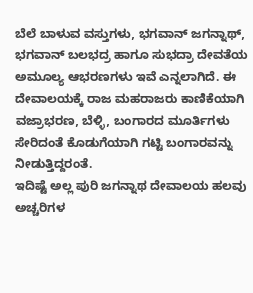ಬೆಲೆ ಬಾಳುವ ವಸ್ತುಗಳು, ಭಗವಾನ್ ಜಗನ್ನಾಥ್, ಭಗವಾನ್ ಬಲಭದ್ರ ಹಾಗೂ ಸುಭದ್ರಾ ದೇವತೆಯ ಅಮೂಲ್ಯ ಆಭರಣಗಳು ಇವೆ ಎನ್ನಲಾಗಿದೆ. ಈ ದೇವಾಲಯಕ್ಕೆ ರಾಜ ಮಹರಾಜರು ಕಾಣಿಕೆಯಾಗಿ ವಜ್ರಾಭರಣ, ಬೆಳ್ಳಿ, ಬಂಗಾರದ ಮೂರ್ತಿಗಳು ಸೇರಿದಂತೆ ಕೊಡುಗೆಯಾಗಿ ಗಟ್ಟಿ ಬಂಗಾರವನ್ನು ನೀಡುತ್ತಿದ್ದರಂತೆ.
ಇದಿಷ್ಟೆ ಅಲ್ಲ ಪುರಿ ಜಗನ್ನಾಥ ದೇವಾಲಯ ಹಲವು ಅಚ್ಚರಿಗಳ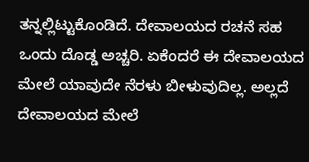ತನ್ನಲ್ಲಿಟ್ಟುಕೊಂಡಿದೆ. ದೇವಾಲಯದ ರಚನೆ ಸಹ ಒಂದು ದೊಡ್ಡ ಅಚ್ಚರಿ. ಏಕೆಂದರೆ ಈ ದೇವಾಲಯದ ಮೇಲೆ ಯಾವುದೇ ನೆರಳು ಬೀಳುವುದಿಲ್ಲ. ಅಲ್ಲದೆ ದೇವಾಲಯದ ಮೇಲೆ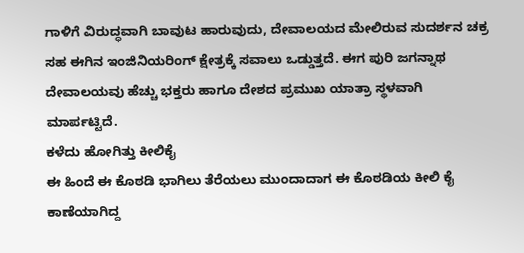ಗಾಳಿಗೆ ವಿರುದ್ಧವಾಗಿ ಬಾವುಟ ಹಾರುವುದು, ದೇವಾಲಯದ ಮೇಲಿರುವ ಸುದರ್ಶನ ಚಕ್ರ ಸಹ ಈಗಿನ ಇಂಜಿನಿಯರಿಂಗ್ ಕ್ಷೇತ್ರಕ್ಕೆ ಸವಾಲು ಒಡ್ಡುತ್ತದೆ. ಈಗ ಪುರಿ ಜಗನ್ನಾಥ ದೇವಾಲಯವು ಹೆಚ್ಚು ಭಕ್ತರು ಹಾಗೂ ದೇಶದ ಪ್ರಮುಖ ಯಾತ್ರಾ ಸ್ಥಳವಾಗಿ ಮಾರ್ಪಟ್ಟಿದೆ.
ಕಳೆದು ಹೋಗಿತ್ತು ಕೀಲಿಕೈ
ಈ ಹಿಂದೆ ಈ ಕೊಠಡಿ ಭಾಗಿಲು ತೆರೆಯಲು ಮುಂದಾದಾಗ ಈ ಕೊಠಡಿಯ ಕೀಲಿ ಕೈ ಕಾಣೆಯಾಗಿದ್ದ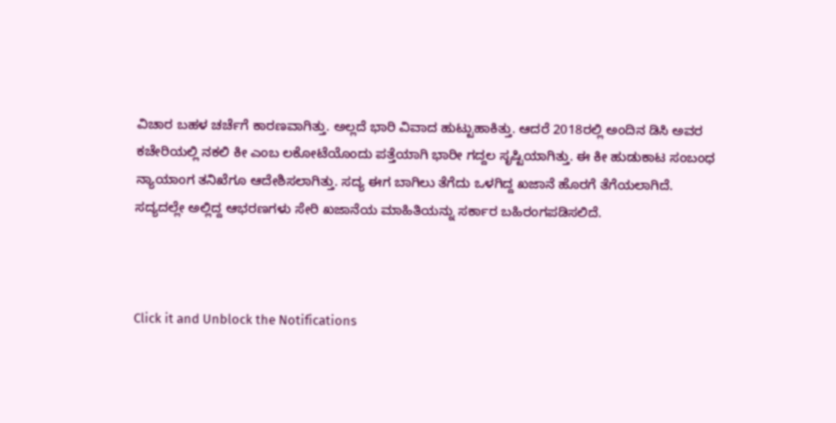ವಿಚಾರ ಬಹಳ ಚರ್ಚೆಗೆ ಕಾರಣವಾಗಿತ್ತು. ಅಲ್ಲದೆ ಭಾರಿ ವಿವಾದ ಹುಟ್ಟುಹಾಕಿತ್ತು. ಆದರೆ 2018ರಲ್ಲಿ ಅಂದಿನ ಡಿಸಿ ಅವರ ಕಚೇರಿಯಲ್ಲಿ ನಕಲಿ ಕೀ ಎಂಬ ಲಕೋಟೆಯೊಂದು ಪತ್ತೆಯಾಗಿ ಭಾರೀ ಗದ್ದಲ ಸೃಷ್ಟಿಯಾಗಿತ್ತು. ಈ ಕೀ ಹುಡುಕಾಟ ಸಂಬಂಧ ನ್ಯಾಯಾಂಗ ತನಿಖೆಗೂ ಆದೇಶಿಸಲಾಗಿತ್ತು. ಸದ್ಯ ಈಗ ಬಾಗಿಲು ತೆಗೆದು ಒಳಗಿದ್ದ ಖಜಾನೆ ಹೊರಗೆ ತೆಗೆಯಲಾಗಿದೆ. ಸದ್ಯದಲ್ಲೇ ಅಲ್ಲಿದ್ದ ಆಭರಣಗಳು ಸೇರಿ ಖಜಾನೆಯ ಮಾಹಿತಿಯನ್ನು ಸರ್ಕಾರ ಬಹಿರಂಗಪಡಿಸಲಿದೆ.



Click it and Unblock the Notifications